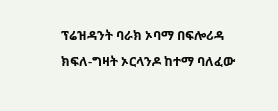ፕሬዝዳንት ባራክ ኦባማ በፍሎሪዳ ክፍለ-ግዛት ኦርላንዶ ከተማ ባለፈው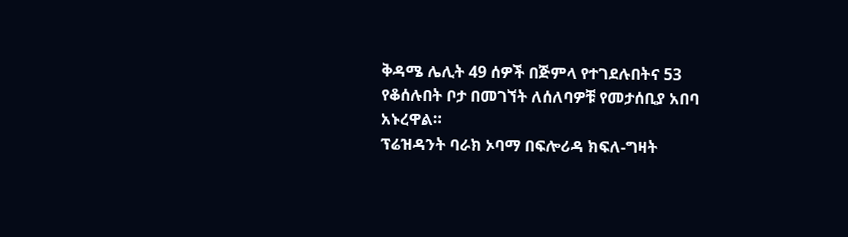ቅዳሜ ሌሊት 49 ሰዎች በጅምላ የተገደሉበትና 53 የቆሰሉበት ቦታ በመገኘት ለሰለባዎቹ የመታሰቢያ አበባ አኑረዋል።
ፕሬዝዳንት ባራክ ኦባማ በፍሎሪዳ ክፍለ-ግዛት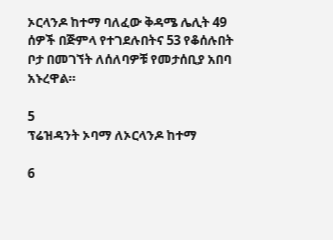ኦርላንዶ ከተማ ባለፈው ቅዳሜ ሌሊት 49 ሰዎች በጅምላ የተገደሉበትና 53 የቆሰሉበት ቦታ በመገኘት ለሰለባዎቹ የመታሰቢያ አበባ አኑረዋል።

5
ፕሬዝዳንት ኦባማ ለኦርላንዶ ከተማ

6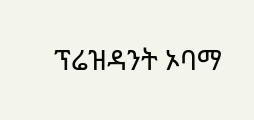ፕሬዝዳንት ኦባማ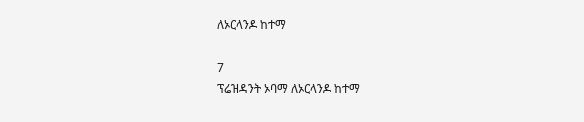ለኦርላንዶ ከተማ

7
ፕሬዝዳንት ኦባማ ለኦርላንዶ ከተማ